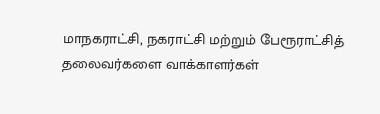மாநகராட்சி, நகராட்சி மற்றும் பேரூராட்சித் தலைவர்களை வாக்காளர்கள்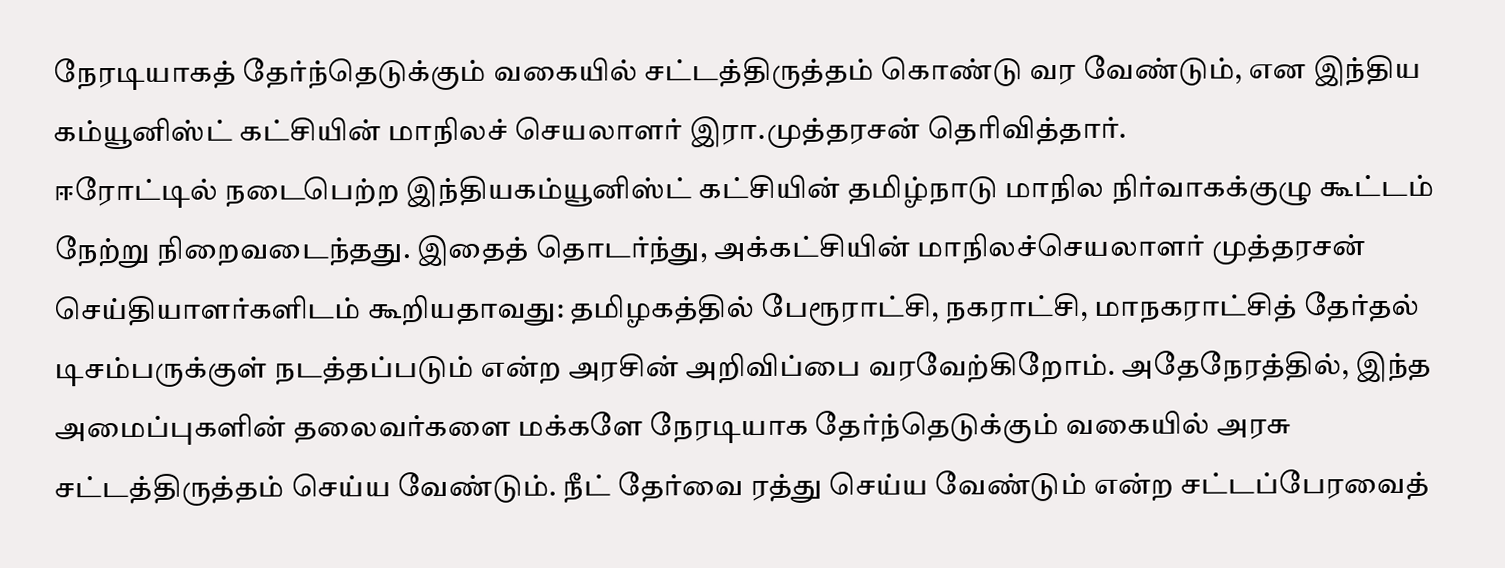நேரடியாகத் தேர்ந்தெடுக்கும் வகையில் சட்டத்திருத்தம் கொண்டு வர வேண்டும், என இந்திய கம்யூனிஸ்ட் கட்சியின் மாநிலச் செயலாளர் இரா.முத்தரசன் தெரிவித்தார்.
ஈரோட்டில் நடைபெற்ற இந்தியகம்யூனிஸ்ட் கட்சியின் தமிழ்நாடு மாநில நிர்வாகக்குழு கூட்டம் நேற்று நிறைவடைந்தது. இதைத் தொடர்ந்து, அக்கட்சியின் மாநிலச்செயலாளர் முத்தரசன் செய்தியாளர்களிடம் கூறியதாவது: தமிழகத்தில் பேரூராட்சி, நகராட்சி, மாநகராட்சித் தேர்தல் டிசம்பருக்குள் நடத்தப்படும் என்ற அரசின் அறிவிப்பை வரவேற்கிறோம். அதேநேரத்தில், இந்த அமைப்புகளின் தலைவர்களை மக்களே நேரடியாக தேர்ந்தெடுக்கும் வகையில் அரசு சட்டத்திருத்தம் செய்ய வேண்டும். நீட் தேர்வை ரத்து செய்ய வேண்டும் என்ற சட்டப்பேரவைத்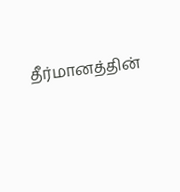தீர்மானத்தின்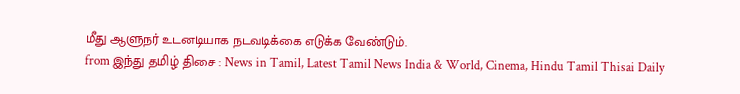மீது ஆளுநர் உடனடியாக நடவடிக்கை எடுக்க வேண்டும்.
from இந்து தமிழ் திசை : News in Tamil, Latest Tamil News India & World, Cinema, Hindu Tamil Thisai Daily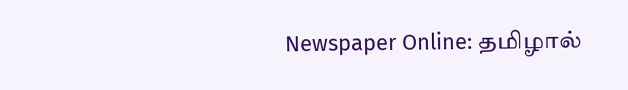Newspaper Online: தமிழால்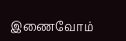இணைவோம்